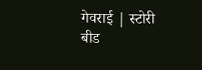गेवराई | स्टोरी बीड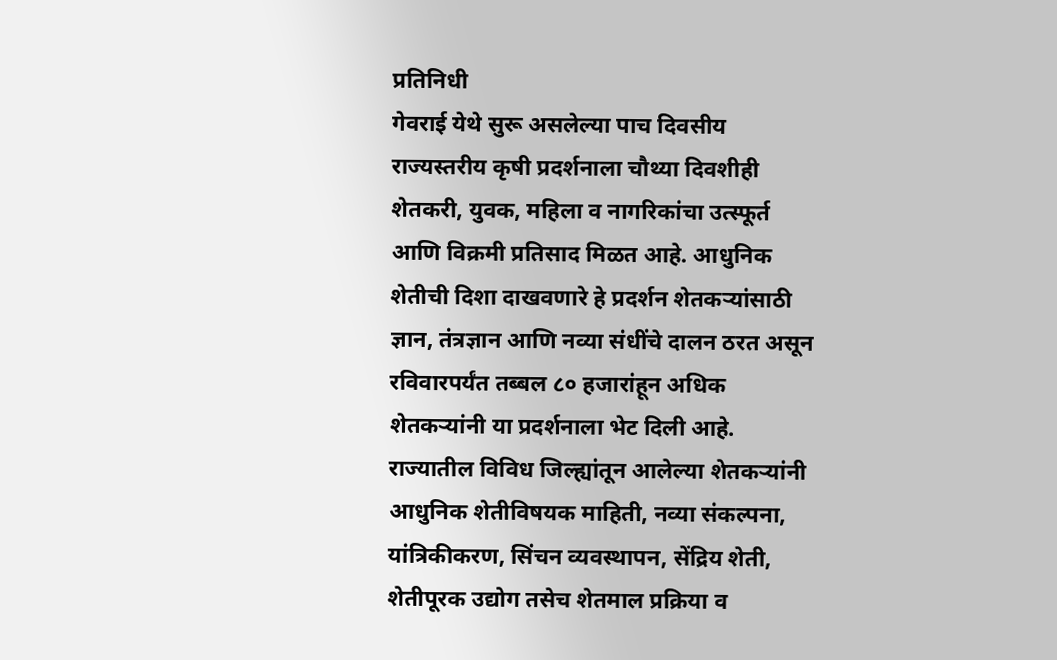प्रतिनिधी
गेवराई येथे सुरू असलेल्या पाच दिवसीय राज्यस्तरीय कृषी प्रदर्शनाला चौथ्या दिवशीही शेतकरी, युवक, महिला व नागरिकांचा उत्स्फूर्त आणि विक्रमी प्रतिसाद मिळत आहे. आधुनिक शेतीची दिशा दाखवणारे हे प्रदर्शन शेतकऱ्यांसाठी ज्ञान, तंत्रज्ञान आणि नव्या संधींचे दालन ठरत असून रविवारपर्यंत तब्बल ८० हजारांहून अधिक शेतकऱ्यांनी या प्रदर्शनाला भेट दिली आहे.
राज्यातील विविध जिल्ह्यांतून आलेल्या शेतकऱ्यांनी आधुनिक शेतीविषयक माहिती, नव्या संकल्पना, यांत्रिकीकरण, सिंचन व्यवस्थापन, सेंद्रिय शेती, शेतीपूरक उद्योग तसेच शेतमाल प्रक्रिया व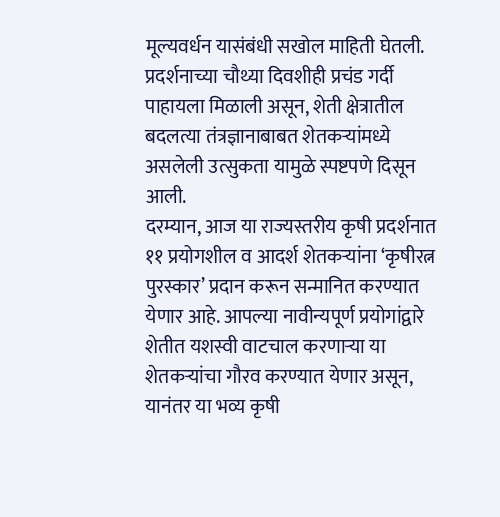मूल्यवर्धन यासंबंधी सखोल माहिती घेतली. प्रदर्शनाच्या चौथ्या दिवशीही प्रचंड गर्दी पाहायला मिळाली असून, शेती क्षेत्रातील बदलत्या तंत्रज्ञानाबाबत शेतकऱ्यांमध्ये असलेली उत्सुकता यामुळे स्पष्टपणे दिसून आली.
दरम्यान, आज या राज्यस्तरीय कृषी प्रदर्शनात ११ प्रयोगशील व आदर्श शेतकऱ्यांना ‘कृषीरत्न पुरस्कार’ प्रदान करून सन्मानित करण्यात येणार आहे. आपल्या नावीन्यपूर्ण प्रयोगांद्वारे शेतीत यशस्वी वाटचाल करणाऱ्या या शेतकऱ्यांचा गौरव करण्यात येणार असून, यानंतर या भव्य कृषी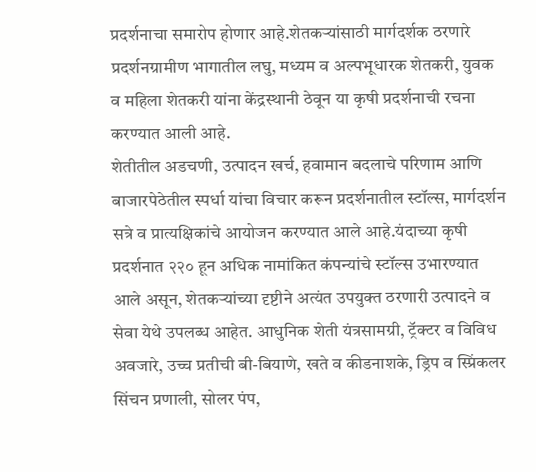प्रदर्शनाचा समारोप होणार आहे.शेतकऱ्यांसाठी मार्गदर्शक ठरणारे प्रदर्शनग्रामीण भागातील लघु, मध्यम व अल्पभूधारक शेतकरी, युवक व महिला शेतकरी यांना केंद्रस्थानी ठेवून या कृषी प्रदर्शनाची रचना करण्यात आली आहे.
शेतीतील अडचणी, उत्पादन खर्च, हवामान बदलाचे परिणाम आणि बाजारपेठेतील स्पर्धा यांचा विचार करून प्रदर्शनातील स्टॉल्स, मार्गदर्शन सत्रे व प्रात्यक्षिकांचे आयोजन करण्यात आले आहे.यंदाच्या कृषी प्रदर्शनात २२० हून अधिक नामांकित कंपन्यांचे स्टॉल्स उभारण्यात आले असून, शेतकऱ्यांच्या दृष्टीने अत्यंत उपयुक्त ठरणारी उत्पादने व सेवा येथे उपलब्ध आहेत. आधुनिक शेती यंत्रसामग्री, ट्रॅक्टर व विविध अवजारे, उच्च प्रतीची बी-बियाणे, खते व कीडनाशके, ड्रिप व स्प्रिंकलर सिंचन प्रणाली, सोलर पंप,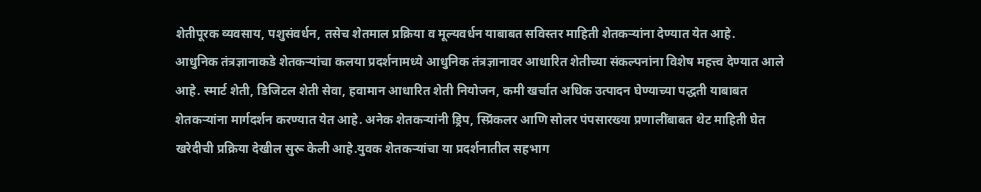शेतीपूरक व्यवसाय, पशुसंवर्धन, तसेच शेतमाल प्रक्रिया व मूल्यवर्धन याबाबत सविस्तर माहिती शेतकऱ्यांना देण्यात येत आहे.
आधुनिक तंत्रज्ञानाकडे शेतकऱ्यांचा कलया प्रदर्शनामध्ये आधुनिक तंत्रज्ञानावर आधारित शेतीच्या संकल्पनांना विशेष महत्त्व देण्यात आले आहे. स्मार्ट शेती, डिजिटल शेती सेवा, हवामान आधारित शेती नियोजन, कमी खर्चात अधिक उत्पादन घेण्याच्या पद्धती याबाबत शेतकऱ्यांना मार्गदर्शन करण्यात येत आहे. अनेक शेतकऱ्यांनी ड्रिप, स्प्रिंकलर आणि सोलर पंपसारख्या प्रणालींबाबत थेट माहिती घेत खरेदीची प्रक्रिया देखील सुरू केली आहे.युवक शेतकऱ्यांचा या प्रदर्शनातील सहभाग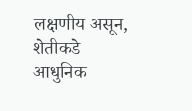लक्षणीय असून, शेतीकडे आधुनिक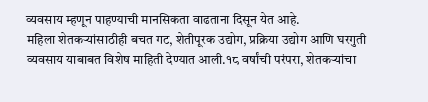व्यवसाय म्हणून पाहण्याची मानसिकता वाढताना दिसून येत आहे.
महिला शेतकऱ्यांसाठीही बचत गट, शेतीपूरक उद्योग, प्रक्रिया उद्योग आणि घरगुती व्यवसाय याबाबत विशेष माहिती देण्यात आली.१८ वर्षांची परंपरा, शेतकऱ्यांचा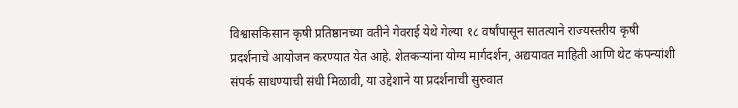विश्वासकिसान कृषी प्रतिष्ठानच्या वतीने गेवराई येथे गेल्या १८ वर्षांपासून सातत्याने राज्यस्तरीय कृषी प्रदर्शनाचे आयोजन करण्यात येत आहे. शेतकऱ्यांना योग्य मार्गदर्शन, अद्ययावत माहिती आणि थेट कंपन्यांशी संपर्क साधण्याची संधी मिळावी, या उद्देशाने या प्रदर्शनाची सुरुवात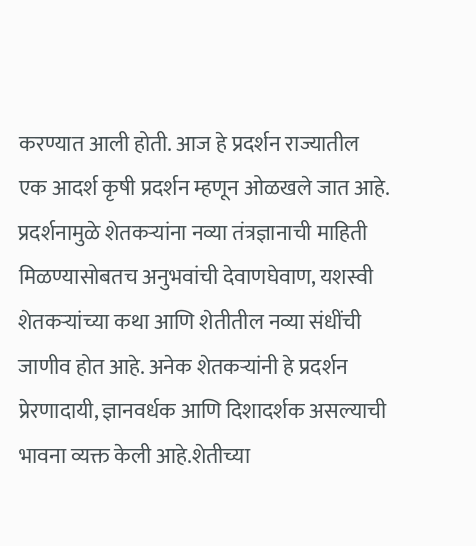करण्यात आली होती. आज हे प्रदर्शन राज्यातील एक आदर्श कृषी प्रदर्शन म्हणून ओळखले जात आहे.
प्रदर्शनामुळे शेतकऱ्यांना नव्या तंत्रज्ञानाची माहिती मिळण्यासोबतच अनुभवांची देवाणघेवाण, यशस्वी शेतकऱ्यांच्या कथा आणि शेतीतील नव्या संधींची जाणीव होत आहे. अनेक शेतकऱ्यांनी हे प्रदर्शन प्रेरणादायी, ज्ञानवर्धक आणि दिशादर्शक असल्याची भावना व्यक्त केली आहे.शेतीच्या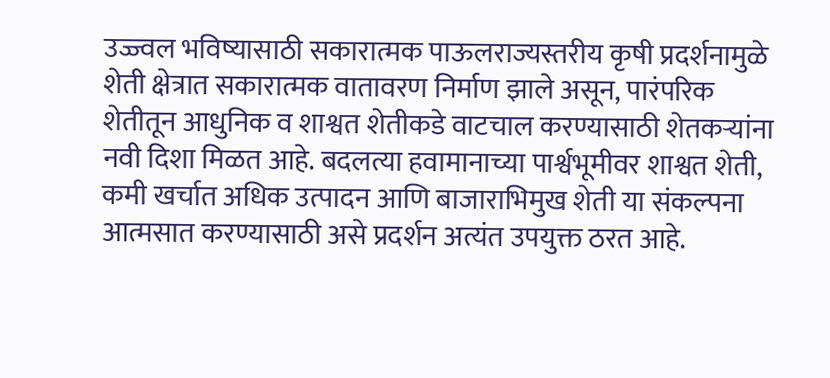उज्ज्वल भविष्यासाठी सकारात्मक पाऊलराज्यस्तरीय कृषी प्रदर्शनामुळे शेती क्षेत्रात सकारात्मक वातावरण निर्माण झाले असून, पारंपरिक शेतीतून आधुनिक व शाश्वत शेतीकडे वाटचाल करण्यासाठी शेतकऱ्यांना नवी दिशा मिळत आहे. बदलत्या हवामानाच्या पार्श्वभूमीवर शाश्वत शेती, कमी खर्चात अधिक उत्पादन आणि बाजाराभिमुख शेती या संकल्पना आत्मसात करण्यासाठी असे प्रदर्शन अत्यंत उपयुक्त ठरत आहे.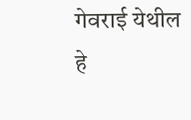गेवराई येथील हे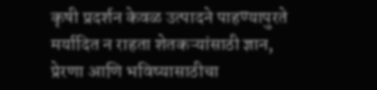कृषी प्रदर्शन केवळ उत्पादने पाहण्यापुरते मर्यादित न राहता शेतकऱ्यांसाठी ज्ञान, प्रेरणा आणि भविष्यासाठीचा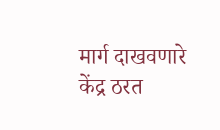मार्ग दाखवणारे केंद्र ठरत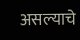असल्याचे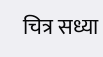चित्र सध्या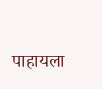पाहायला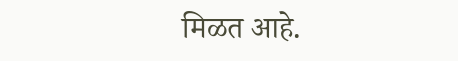मिळत आहे.